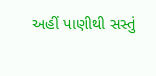અહીં પાણીથી સસ્તું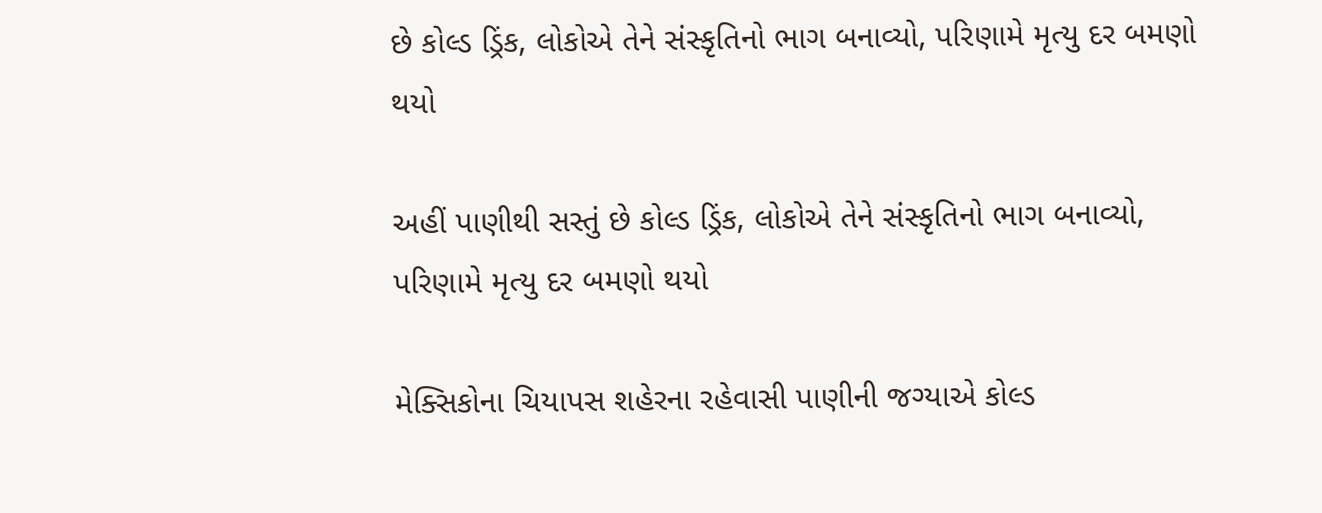છે કોલ્ડ ડ્રિંક, લોકોએ તેને સંસ્કૃતિનો ભાગ બનાવ્યો, પરિણામે મૃત્યુ દર બમણો થયો

અહીં પાણીથી સસ્તું છે કોલ્ડ ડ્રિંક, લોકોએ તેને સંસ્કૃતિનો ભાગ બનાવ્યો, પરિણામે મૃત્યુ દર બમણો થયો

મેક્સિકોના ચિયાપસ શહેરના રહેવાસી પાણીની જગ્યાએ કોલ્ડ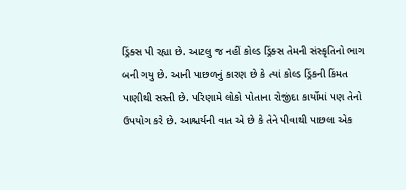ડ્રિંક્સ પી રહ્યા છે. આટલુ જ નહીં કોલ્ડ ડ્રિંક્સ તેમની સંસ્કૃતિનો ભાગ બની ગયુ છે. આની પાછળનું કારણ છે કે ત્યાં કોલ્ડ ડ્રિંકની કિંમત પાણીથી સસ્તી છે. પરિણામે લોકો પોતાના રોજીંદા કાર્યોમાં પણ તેનો ઉપયોગ કરે છે. આશ્ચર્યની વાત એ છે કે તેને પીવાથી પાછલા એક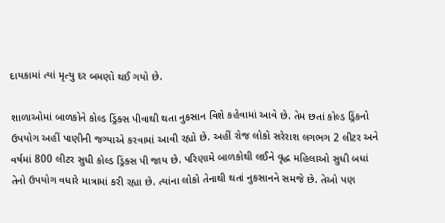દાયકામાં ત્યાં મૃત્યુ દર બમણો થઈ ગયો છે.

શાળાઓમાં બાળકોને કોલ્ડ ડ્રિંક્સ પીવાથી થતા નુકસાન વિશે કહેવામાં આવે છે. તેમ છતાં કોલ્ડ ડ્રિંકનો ઉપયોગ અહીં પાણીની જગ્યાએ કરવામાં આવી રહ્યો છે. અહીં રોજ લોકો સરેરાશ લગભગ 2 લીટર અને વર્ષમાં 800 લીટર સુધી કોલ્ડ ડ્રિંક્સ પી જાય છે. પરિણામે બાળકોથી લઈને વૃદ્ધ મહિલાઓ સુધી બધાં તેનો ઉપયોગ વધારે માત્રામાં કરી રહ્યા છે. ત્યાંના લોકો તેનાથી થતાં નુકસાનને સમજે છે. તેઓ પણ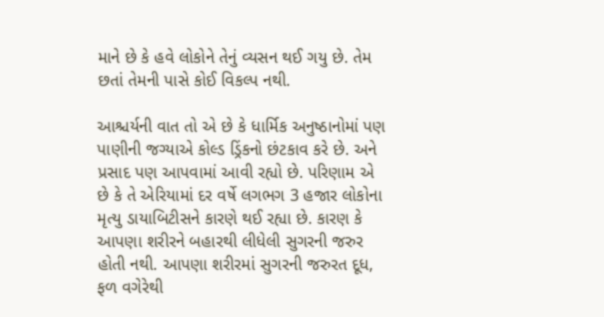માને છે કે હવે લોકોને તેનું વ્યસન થઈ ગયુ છે. તેમ છતાં તેમની પાસે કોઈ વિકલ્પ નથી.

આશ્ચર્યની વાત તો એ છે કે ધાર્મિક અનુષ્ઠાનોમાં પણ પાણીની જગ્યાએ કોલ્ડ ડ્રિંકનો છંટકાવ કરે છે. અને પ્રસાદ પણ આપવામાં આવી રહ્યો છે. પરિણામ એ છે કે તે એરિયામાં દર વર્ષે લગભગ 3 હજાર લોકોના મૃત્યુ ડાયાબિટીસને કારણે થઈ રહ્યા છે. કારણ કે આપણા શરીરને બહારથી લીધેલી સુગરની જરુર હોતી નથી. આપણા શરીરમાં સુગરની જરુરત દૂધ, ફળ વગેરેથી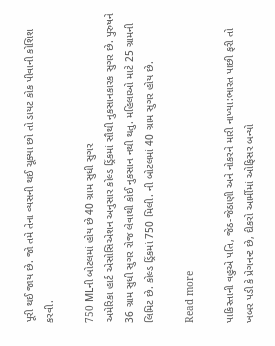પૂરી થઈ જાય છે. જો તમે તેના વ્યસની થઈ ચૂક્યા છો તો ડાયટ કોક પીવાની કોશિશ કરવી.

750 MLની બોટલમાં હોય છે 40 ગ્રામ સુધી સુગર
અમેરિકા હાર્ટ એસોસિએશન અનુસાર કોલ્ડ ડ્રિંકમાં સૌથી નુકસાનકારક સુગર છે. પુરુષને 36 ગ્રામ સુધી સુગર રોજ લેવાથી કોઈ નુકસાન નથી થતુ. મહિલાઓ માટે 25 ગ્રામની લિમિટ છે. કોલ્ડ ડ્રિંકમાં 750 મિલી. ની બોટલમાં 40 ગ્રામ સુગર હોય છે.

Read more

પાકિસ્તાની વહુએ પતિ, જેઠ-જેઠાણી અને નોકરને મારી નાખ્યા:ભારત પાછી ફરી તો ખબર પડી કે પ્રેગનન્ટ છે, દીકરો આર્મીમાં ઓફિસર બન્યો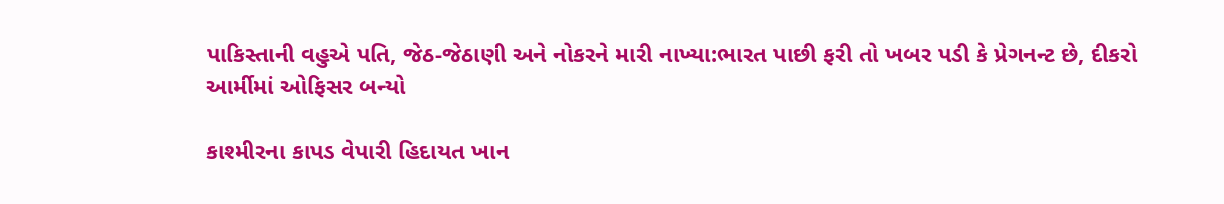પાકિસ્તાની વહુએ પતિ, જેઠ-જેઠાણી અને નોકરને મારી નાખ્યા:ભારત પાછી ફરી તો ખબર પડી કે પ્રેગનન્ટ છે, દીકરો આર્મીમાં ઓફિસર બન્યો

કાશ્મીરના કાપડ વેપારી હિદાયત ખાન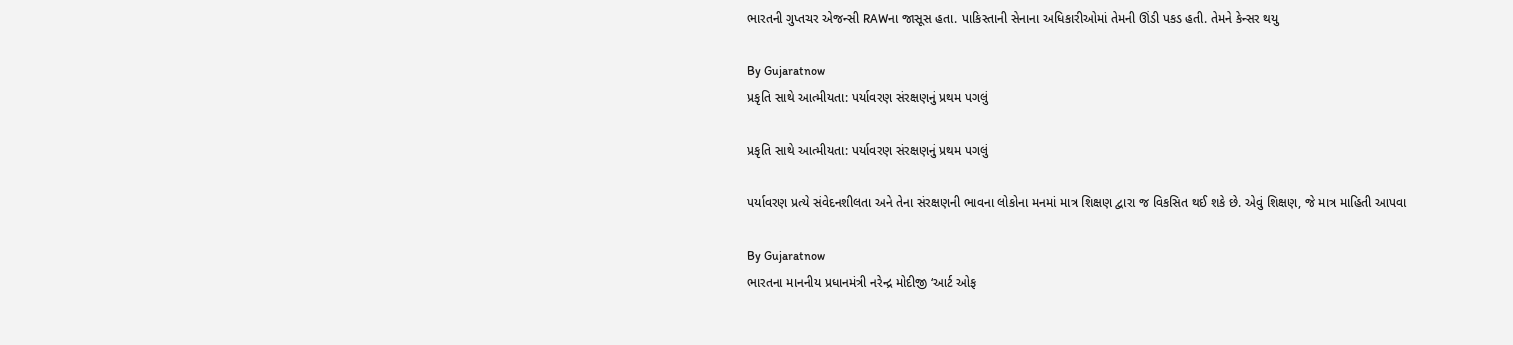ભારતની ગુપ્તચર એજન્સી RAWના જાસૂસ હતા. પાકિસ્તાની સેનાના અધિકારીઓમાં તેમની ઊંડી પકડ હતી. તેમને કેન્સર થયુ

By Gujaratnow
પ્રકૃતિ સાથે આત્મીયતા: પર્યાવરણ સંરક્ષણનું પ્રથમ પગલું

પ્રકૃતિ સાથે આત્મીયતા: પર્યાવરણ સંરક્ષણનું પ્રથમ પગલું

પર્યાવરણ પ્રત્યે સંવેદનશીલતા અને તેના સંરક્ષણની ભાવના લોકોના મનમાં માત્ર શિક્ષણ દ્વારા જ વિકસિત થઈ શકે છે. એવું શિક્ષણ, જે માત્ર માહિતી આપવા

By Gujaratnow
ભારતના માનનીય પ્રધાનમંત્રી નરેન્દ્ર મોદીજી ‘આર્ટ ઓફ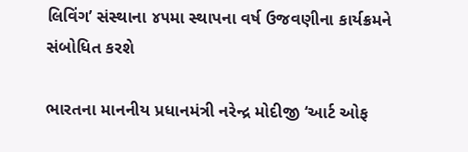લિવિંગ’ સંસ્થાના ૪૫મા સ્થાપના વર્ષ ઉજવણીના કાર્યક્રમને સંબોધિત કરશે

ભારતના માનનીય પ્રધાનમંત્રી નરેન્દ્ર મોદીજી ‘આર્ટ ઓફ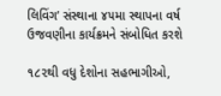લિવિંગ’ સંસ્થાના ૪૫મા સ્થાપના વર્ષ ઉજવણીના કાર્યક્રમને સંબોધિત કરશે

૧૮૨થી વધુ દેશોના સહભાગીઓ,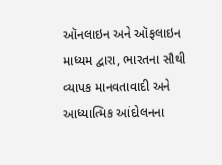ઑનલાઇન અને ઑફલાઇન માધ્યમ દ્વારા, ભારતના સૌથી વ્યાપક માનવતાવાદી અને આધ્યાત્મિક આંદોલનના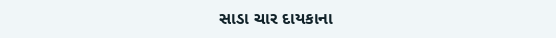સાડા ચાર દાયકાના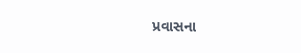પ્રવાસના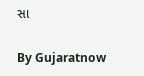સા

By Gujaratnow